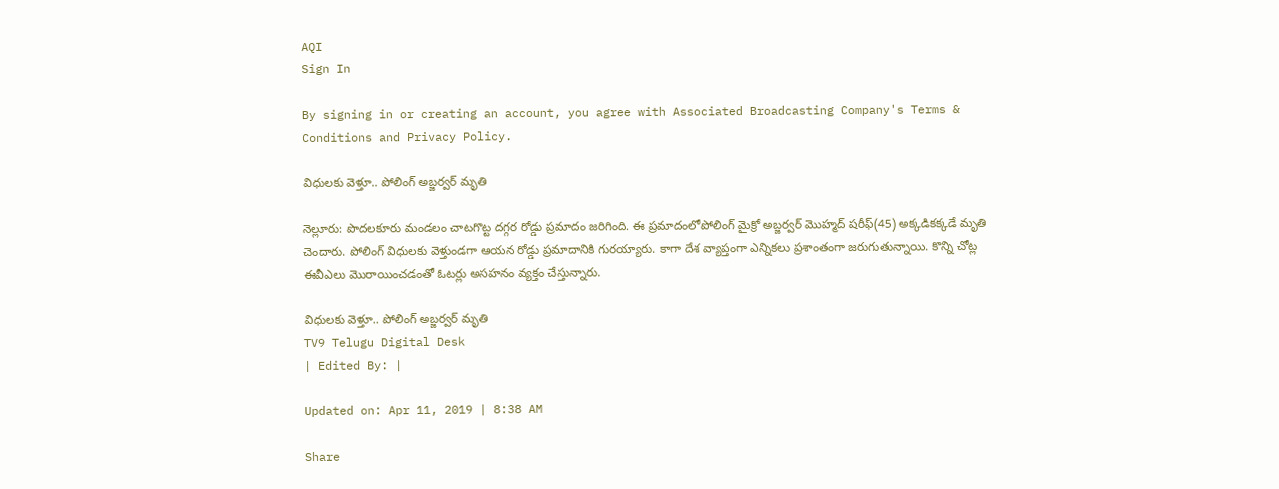AQI
Sign In

By signing in or creating an account, you agree with Associated Broadcasting Company's Terms & Conditions and Privacy Policy.

విధులకు వెళ్తూ.. పోలింగ్ అబ్జర్వర్ మృతి

నెల్లూరు: పొదలకూరు మండలం చాటగొట్ట దగ్గర రోడ్డు ప్రమాదం జరిగింది. ఈ ప్రమాదంలోపోలింగ్ మైక్రో అబ్జర్వర్ మొహ్మద్ షరీఫ్(45) అక్కడికక్కడే మృతి చెందారు. పోలింగ్ విధులకు వెళ్తుండగా ఆయన రోడ్డు ప్రమాదానికి గురయ్యారు. కాగా దేశ వ్యాప్తంగా ఎన్నికలు ప్రశాంతంగా జరుగుతున్నాయి. కొన్ని చోట్ల ఈవీఎలు మొరాయించడంతో ఓటర్లు అసహనం వ్యక్తం చేస్తున్నారు.

విధులకు వెళ్తూ.. పోలింగ్ అబ్జర్వర్ మృతి
TV9 Telugu Digital Desk
| Edited By: |

Updated on: Apr 11, 2019 | 8:38 AM

Share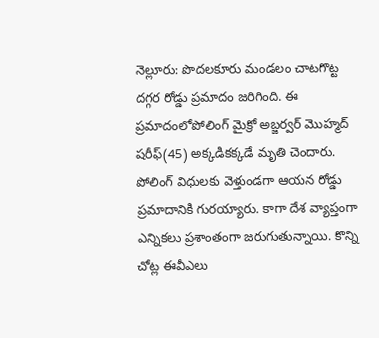నెల్లూరు: పొదలకూరు మండలం చాటగొట్ట దగ్గర రోడ్డు ప్రమాదం జరిగింది. ఈ ప్రమాదంలోపోలింగ్ మైక్రో అబ్జర్వర్ మొహ్మద్ షరీఫ్(45) అక్కడికక్కడే మృతి చెందారు. పోలింగ్ విధులకు వెళ్తుండగా ఆయన రోడ్డు ప్రమాదానికి గురయ్యారు. కాగా దేశ వ్యాప్తంగా ఎన్నికలు ప్రశాంతంగా జరుగుతున్నాయి. కొన్ని చోట్ల ఈవీఎలు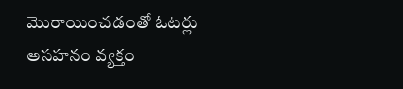మొరాయించడంతో ఓటర్లు అసహనం వ్యక్తం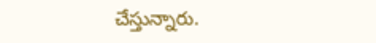చేస్తున్నారు.